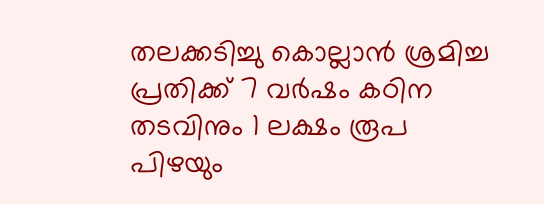തലക്കടിച്ചു കൊല്ലാന്‍ ശ്രമിച്ച പ്രതിക്ക് 7 വര്‍ഷം കഠിന തടവിനും 1 ലക്ഷം രൂപ പിഴയും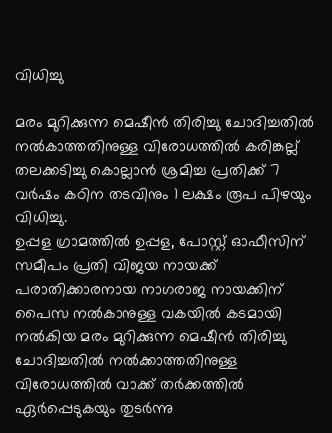വിധിച്ചു

മരം മുറിക്കുന്ന മെഷീന്‍ തിരിച്ചു ചോദിച്ചതില്‍ നല്‍കാത്തതിനുള്ള വിരോധത്തില്‍ കരിങ്കല്ല് തലക്കടിച്ചു കൊല്ലാന്‍ ശ്രമിച്ച പ്രതിക്ക് 7 വര്‍ഷം കഠിന തടവിനും 1 ലക്ഷം രൂപ പിഴയും വിധിച്ചു.
ഉപ്പള ഗ്രാമത്തില്‍ ഉപ്പള, പോസ്റ്റ് ഓഫീസിന് സമീപം പ്രതി വിജയ നായക്ക് പരാതിക്കാരനായ നാഗരാജ നായക്കിന് പൈസ നല്‍കാനുള്ള വകയില്‍ കടമായി നല്‍കിയ മരം മുറിക്കുന്ന മെഷീന്‍ തിരിച്ചു ചോദിച്ചതില്‍ നല്‍ക്കാത്തതിനുള്ള വിരോധത്തില്‍ വാക്ക് തര്‍ക്കത്തില്‍ ഏര്‍പ്പെടുകയും തുടര്‍ന്നു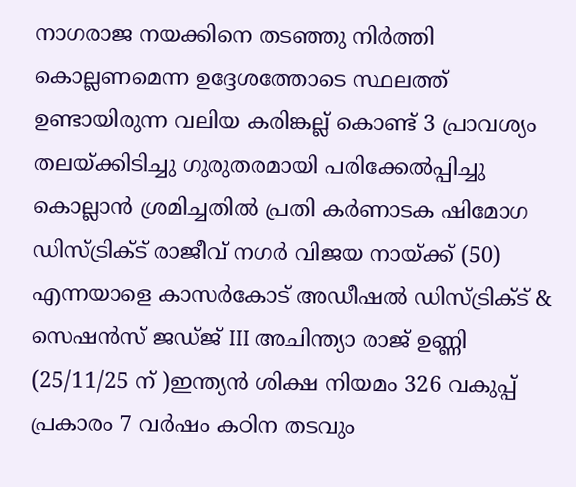നാഗരാജ നയക്കിനെ തടഞ്ഞു നിര്‍ത്തി കൊല്ലണമെന്ന ഉദ്ദേശത്തോടെ സ്ഥലത്ത് ഉണ്ടായിരുന്ന വലിയ കരിങ്കല്ല് കൊണ്ട് 3 പ്രാവശ്യം തലയ്ക്കിടിച്ചു ഗുരുതരമായി പരിക്കേല്‍പ്പിച്ചു കൊല്ലാന്‍ ശ്രമിച്ചതില്‍ പ്രതി കര്‍ണാടക ഷിമോഗ ഡിസ്ട്രിക്ട് രാജീവ് നഗര്‍ വിജയ നായ്ക്ക് (50) എന്നയാളെ കാസര്‍കോട് അഡീഷല്‍ ഡിസ്ട്രിക്ട് & സെഷന്‍സ് ജഡ്ജ് III അചിന്ത്യാ രാജ് ഉണ്ണി (25/11/25 ന് )ഇന്ത്യന്‍ ശിക്ഷ നിയമം 326 വകുപ്പ് പ്രകാരം 7 വര്‍ഷം കഠിന തടവും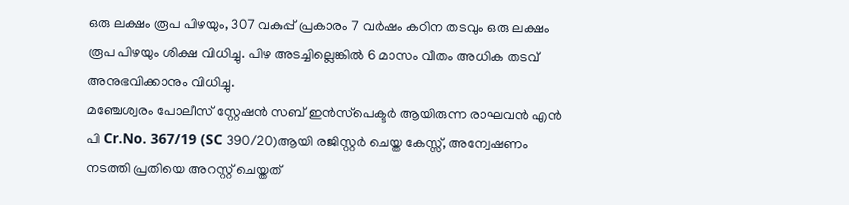ഒരു ലക്ഷം രൂപ പിഴയും, 307 വകുപ്പ് പ്രകാരം 7 വര്‍ഷം കഠിന തടവും ഒരു ലക്ഷം രൂപ പിഴയും ശിക്ഷ വിധിച്ചു. പിഴ അടച്ചില്ലെങ്കില്‍ 6 മാസം വീതം അധിക തടവ് അനുഭവിക്കാനും വിധിച്ചു.
മഞ്ചേശ്വരം പോലീസ് സ്റ്റേഷന്‍ സബ് ഇന്‍സ്‌പെക്ടര്‍ ആയിരുന്ന രാഘവന്‍ എന്‍ പി Cr.No. 367/19 (SC 390/20)ആയി രജിസ്റ്റര്‍ ചെയ്ത കേസ്സ്, അന്വേഷണം നടത്തി പ്രതിയെ അറസ്റ്റ് ചെയ്തത്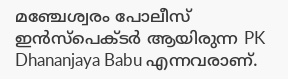മഞ്ചേശ്വരം പോലീസ് ഇന്‍സ്‌പെക്ടര്‍ ആയിരുന്ന PK Dhananjaya Babu എന്നവരാണ്.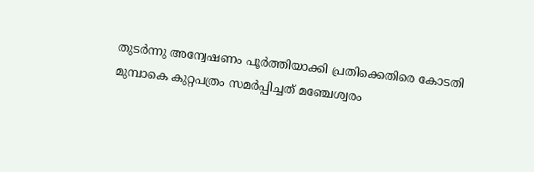തുടര്‍ന്നു അന്വേഷണം പൂര്‍ത്തിയാക്കി പ്രതിക്കെതിരെ കോടതി മുമ്പാകെ കുറ്റപത്രം സമര്‍പ്പിച്ചത് മഞ്ചേശ്വരം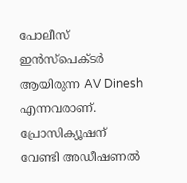പോലീസ് ഇന്‍സ്‌പെക്ടര്‍ ആയിരുന്ന AV Dinesh എന്നവരാണ്. പ്രോസിക്യൂഷന് വേണ്ടി അഡീഷണല്‍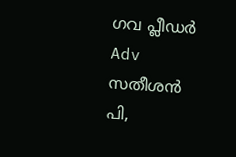ഗവ പ്ലീഡര്‍ Adv സതീശന്‍ പി,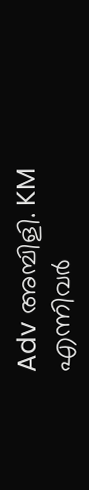Adv അമ്പിളി. KM എന്നിവര്‍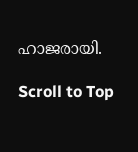ഹാജരായി.

Scroll to Top